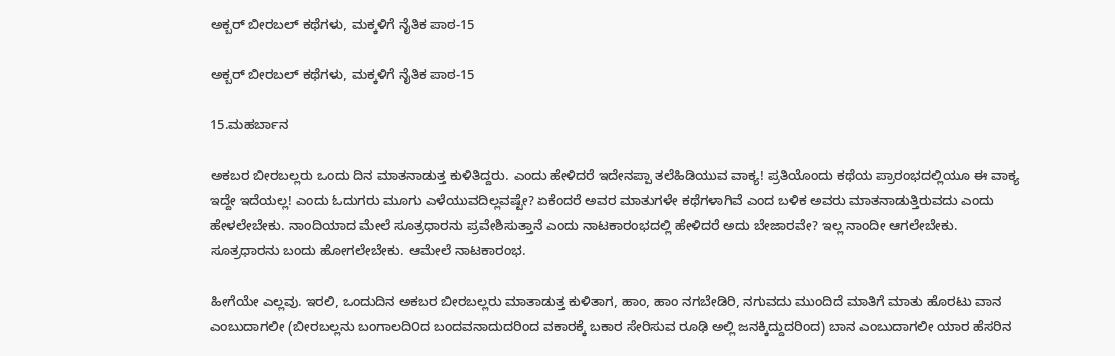ಅಕ್ಬರ್ ಬೀರಬಲ್ ಕಥೆಗಳು, ಮಕ್ಕಳಿಗೆ ನೈತಿಕ ಪಾಠ-15

ಅಕ್ಬರ್ ಬೀರಬಲ್ ಕಥೆಗಳು, ಮಕ್ಕಳಿಗೆ ನೈತಿಕ ಪಾಠ-15

15.ಮಹರ್ಬಾನ

ಅಕಬರ ಬೀರಬಲ್ಲರು ಒಂದು ದಿನ ಮಾತನಾಡುತ್ತ ಕುಳಿತಿದ್ದರು. ಎಂದು ಹೇಳಿದರೆ ಇದೇನಪ್ಪಾ ತಲೆಹಿಡಿಯುವ ವಾಕ್ಯ! ಪ್ರತಿಯೊಂದು ಕಥೆಯ ಪ್ರಾರಂಭದಲ್ಲಿಯೂ ಈ ವಾಕ್ಯ ಇದ್ದೇ ಇದೆಯಲ್ಲ! ಎಂದು ಓದುಗರು ಮೂಗು ಎಳೆಯುವದಿಲ್ಲವಷ್ಟೇ? ಏಕೆಂದರೆ ಅವರ ಮಾತುಗಳೇ ಕಥೆಗಳಾಗಿವೆ ಎಂದ ಬಳಿಕ ಅವರು ಮಾತನಾಡುತ್ತಿರುವದು ಎಂದು ಹೇಳಲೇಬೇಕು. ನಾಂದಿಯಾದ ಮೇಲೆ ಸೂತ್ರಧಾರನು ಪ್ರವೇಶಿಸುತ್ತಾನೆ ಎಂದು ನಾಟಕಾರಂಭದಲ್ಲಿ ಹೇಳಿದರೆ ಅದು ಬೇಜಾರವೇ? ಇಲ್ಲ ನಾಂದೀ ಆಗಲೇಬೇಕು. ಸೂತ್ರಧಾರನು ಬಂದು ಹೋಗಲೇಬೇಕು. ಆಮೇಲೆ ನಾಟಕಾರಂಭ.

ಹೀಗೆಯೇ ಎಲ್ಲವು. ಇರಲಿ, ಒಂದುದಿನ ಅಕಬರ ಬೀರಬಲ್ಲರು ಮಾತಾಡುತ್ತ ಕುಳಿತಾಗ, ಹಾಂ, ಹಾಂ ನಗಬೇಡಿರಿ, ನಗುವದು ಮುಂದಿದೆ ಮಾತಿಗೆ ಮಾತು ಹೊರಟು ವಾನ ಎಂಬುದಾಗಲೀ (ಬೀರಬಲ್ಲನು ಬಂಗಾಲದಿ೦ದ ಬಂದವನಾದುದರಿಂದ ವಕಾರಕ್ಕೆ ಬಕಾರ ಸೇರಿಸುವ ರೂಢಿ ಅಲ್ಲಿ ಜನಕ್ಕಿದ್ದುದರಿಂದ) ಬಾನ ಎಂಬುದಾಗಲೀ ಯಾರ ಹೆಸರಿನ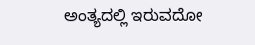ಅಂತ್ಯದಲ್ಲಿ ಇರುವದೋ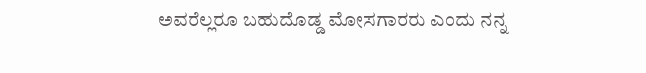ಅವರೆಲ್ಲರೂ ಬಹುದೊಡ್ಡ ಮೋಸಗಾರರು ಎಂದು ನನ್ನ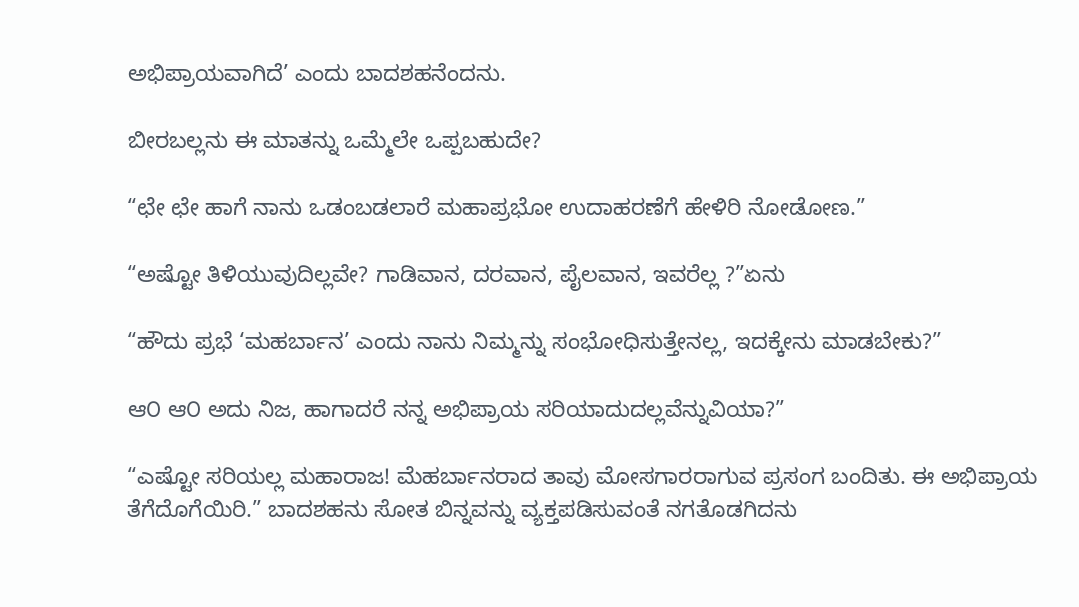ಅಭಿಪ್ರಾಯವಾಗಿದೆ’ ಎಂದು ಬಾದಶಹನೆಂದನು.

ಬೀರಬಲ್ಲನು ಈ ಮಾತನ್ನು ಒಮ್ಮೆಲೇ ಒಪ್ಪಬಹುದೇ?

“ಛೇ ಛೇ ಹಾಗೆ ನಾನು ಒಡಂಬಡಲಾರೆ ಮಹಾಪ್ರಭೋ ಉದಾಹರಣೆಗೆ ಹೇಳಿರಿ ನೋಡೋಣ.”

“ಅಷ್ಟೋ ತಿಳಿಯುವುದಿಲ್ಲವೇ? ಗಾಡಿವಾನ, ದರವಾನ, ಪೈಲವಾನ, ಇವರೆಲ್ಲ ?”ಏನು

“ಹೌದು ಪ್ರಭೆ ‘ಮಹರ್ಬಾನ’ ಎಂದು ನಾನು ನಿಮ್ಮನ್ನು ಸಂಭೋಧಿಸುತ್ತೇನಲ್ಲ, ಇದಕ್ಕೇನು ಮಾಡಬೇಕು?”

ಆ೦ ಆ೦ ಅದು ನಿಜ, ಹಾಗಾದರೆ ನನ್ನ ಅಭಿಪ್ರಾಯ ಸರಿಯಾದುದಲ್ಲವೆನ್ನುವಿಯಾ?”

“ಎಷ್ಟೋ ಸರಿಯಲ್ಲ ಮಹಾರಾಜ! ಮೆಹರ್ಬಾನರಾದ ತಾವು ಮೋಸಗಾರರಾಗುವ ಪ್ರಸಂಗ ಬಂದಿತು. ಈ ಅಭಿಪ್ರಾಯ ತೆಗೆದೊಗೆಯಿರಿ.” ಬಾದಶಹನು ಸೋತ ಬಿನ್ನವನ್ನು ವ್ಯಕ್ತಪಡಿಸುವಂತೆ ನಗತೊಡಗಿದನು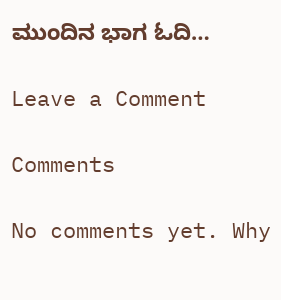ಮುಂದಿನ ಭಾಗ ಓದಿ…

Leave a Comment

Comments

No comments yet. Why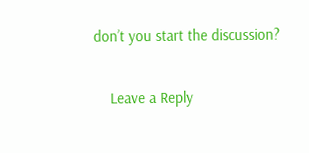don’t you start the discussion?

    Leave a Reply